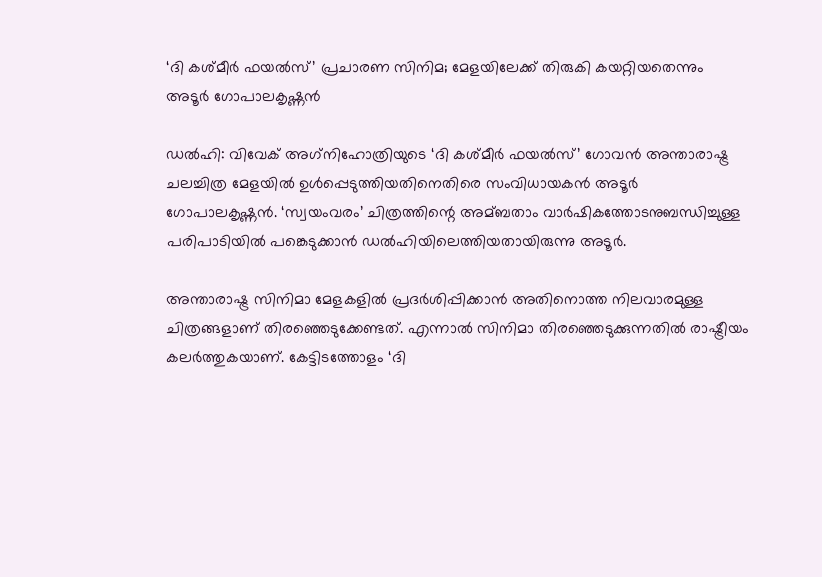‘ദി കശ്മീര്‍ ഫയല്‍സ്’ പ്രചാരണ സിനിമ; മേളയിലേക്ക് തിരുകി കയറ്റിയതെന്നും അടൂര്‍ ഗോപാലകൃഷ്ണന്‍

ഡല്‍ഹി: വിവേക് അഗ്‌നിഹോത്രിയുടെ ‘ദി കശ്മീര്‍ ഫയല്‍സ്’ ഗോവന്‍ അന്താരാഷ്ട്ര ചലച്ചിത്ര മേളയില്‍ ഉള്‍പ്പെടുത്തിയതിനെതിരെ സംവിധായകന്‍ അടൂര്‍ ഗോപാലകൃഷ്ണന്‍. ‘സ്വയംവരം’ ചിത്രത്തിന്റെ അമ്ബതാം വാര്‍ഷികത്തോടനുബന്ധിച്ചുള്ള പരിപാടിയില്‍ പങ്കെടുക്കാന്‍ ഡല്‍ഹിയിലെത്തിയതായിരുന്നു അടൂര്‍.

അന്താരാഷ്ട്ര സിനിമാ മേളകളില്‍ പ്രദര്‍ശിപ്പിക്കാന്‍ അതിനൊത്ത നിലവാരമുള്ള ചിത്രങ്ങളാണ് തിരഞ്ഞെടുക്കേണ്ടത്. എന്നാല്‍ സിനിമാ തിരഞ്ഞെടുക്കുന്നതില്‍ രാഷ്ട്രീയം കലര്‍ത്തുകയാണ്. കേട്ടിടത്തോളം ‘ദി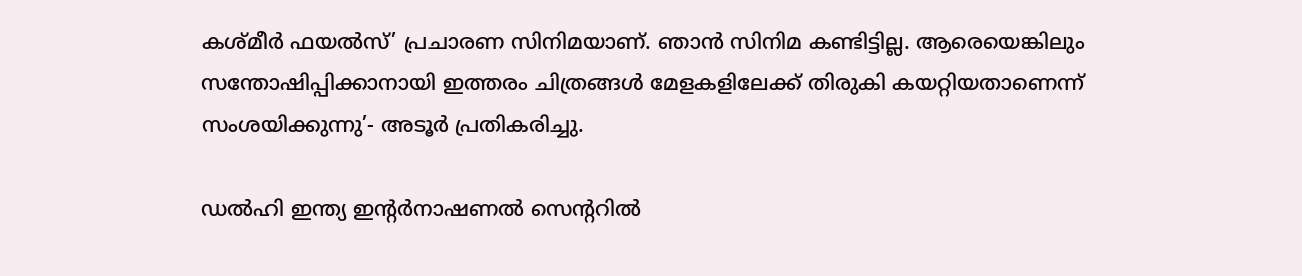കശ്മീര്‍ ഫയല്‍സ്’ പ്രചാരണ സിനിമയാണ്. ഞാന്‍ സിനിമ കണ്ടിട്ടില്ല. ആരെയെങ്കിലും സന്തോഷിപ്പിക്കാനായി ഇത്തരം ചിത്രങ്ങള്‍ മേളകളിലേക്ക് തിരുകി കയറ്റിയതാണെന്ന് സംശയിക്കുന്നു’- അടൂര്‍ പ്രതികരിച്ചു.

ഡല്‍ഹി ഇന്ത്യ ഇന്റര്‍നാഷണല്‍ സെന്ററില്‍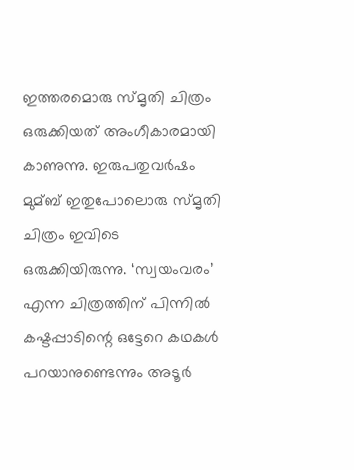ഇത്തരമൊരു സ്മൃതി ചിത്രം ഒരുക്കിയത് അംഗീകാരമായി കാണുന്നു. ഇരുപതുവര്‍ഷം മുമ്ബ് ഇതുപോലൊരു സ്മൃതി ചിത്രം ഇവിടെ ഒരുക്കിയിരുന്നു. ‘സ്വയംവരം’ എന്ന ചിത്രത്തിന് പിന്നില്‍ കഷ്ടപ്പാടിന്റെ ഒട്ടേറെ കഥകള്‍ പറയാനുണ്ടെന്നും അടൂര്‍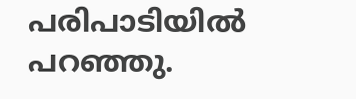പരിപാടിയില്‍ പറഞ്ഞു.